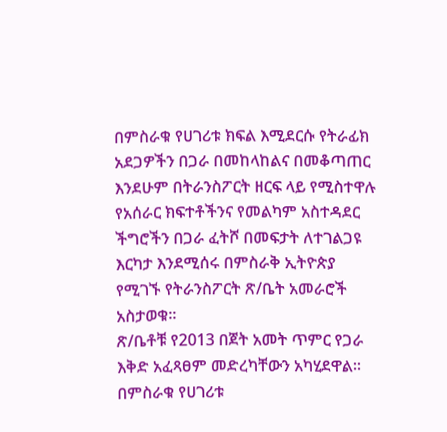በምስራቁ የሀገሪቱ ክፍል እሚደርሱ የትራፊክ አደጋዎችን በጋራ በመከላከልና በመቆጣጠር እንደሁም በትራንስፖርት ዘርፍ ላይ የሚስተዋሉ የአሰራር ክፍተቶችንና የመልካም አስተዳደር ችግሮችን በጋራ ፈትሾ በመፍታት ለተገልጋዩ እርካታ እንደሚሰሩ በምስራቅ ኢትዮጵያ የሚገኙ የትራንስፖርት ጽ/ቤት አመራሮች አስታወቁ፡፡
ጽ/ቤቶቹ የ2013 በጀት አመት ጥምር የጋራ እቅድ አፈጻፀም መድረካቸውን አካሂደዋል፡፡ በምስራቁ የሀገሪቱ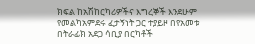ክፍል ከአሽከርካሪዎችና እግረኞች እንደሁም የመልካአምደሩ ፈታኝነት ጋር ተያይዞ በየአመቱ በትራፊክ አደጋ ሳቢያ በርካቶች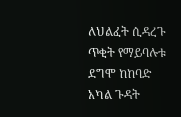ለህልፈት ሲዳረጉ ጥቂት የማይባሉቱ ደግሞ ከከባድ አካል ጉዳት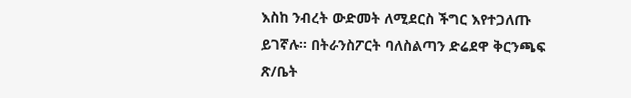እስከ ንብረት ውድመት ለሚደርስ ችግር እየተጋለጡ ይገኛሉ፡፡ በትራንስፖርት ባለስልጣን ድሬደዋ ቅርንጫፍ ጽ/ቤት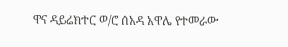ዋና ዳይሬክተር ወ/ሮ ሰአዳ አዋሌ የተመራው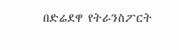በድሬደዋ የትራንስፖርት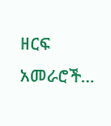ዘርፍ አመራሮች…